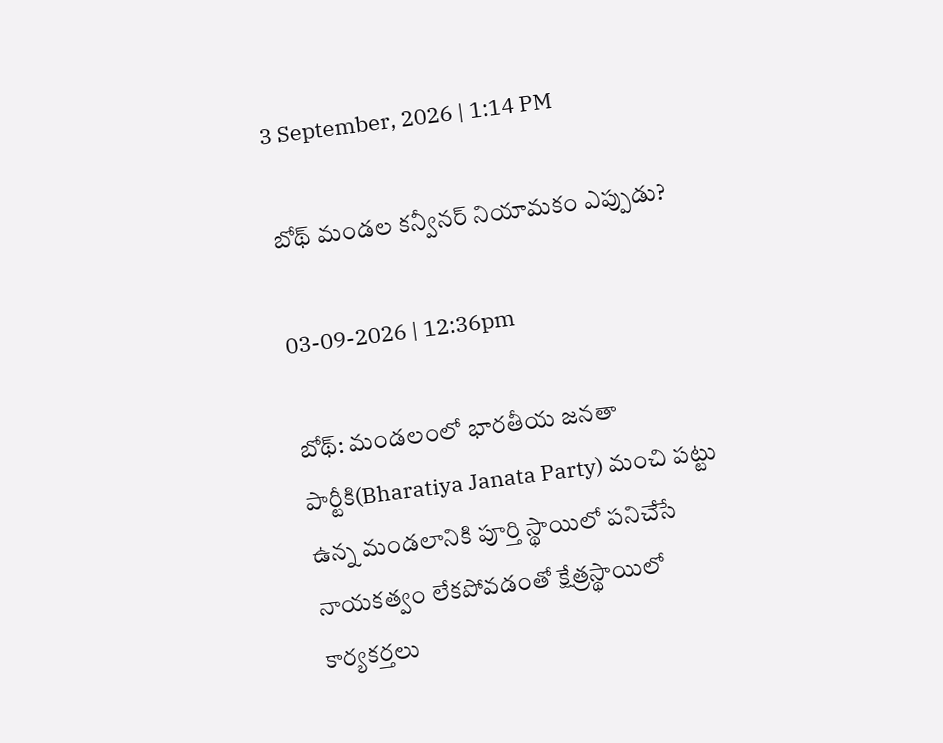3 September, 2026 | 1:14 PM

బోథ్ మండల కన్వీనర్ నియామకం ఎప్పుడు?

03-09-2026 | 12:36pm

బోథ్: మండలంలో భారతీయ జనతా పార్టీకి(Bharatiya Janata Party) మంచి పట్టు ఉన్న మండలానికి పూర్తి స్థాయిలో పనిచేసే నాయకత్వం లేకపోవడంతో క్షేత్రస్థాయిలో కార్యకర్తలు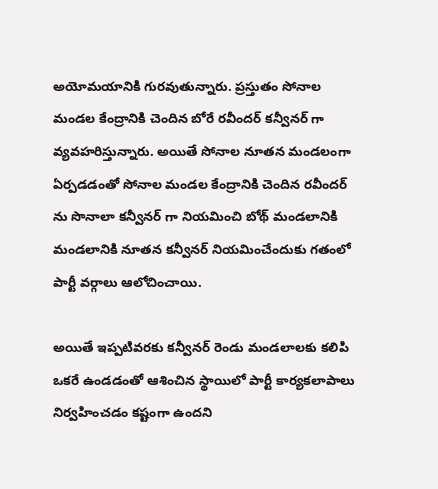అయోమయానికి గురవుతున్నారు. ప్రస్తుతం సోనాల మండల కేంద్రానికి చెందిన బోరే రవీందర్ కన్వీనర్ గా వ్యవహరిస్తున్నారు. అయితే సోనాల నూతన మండలంగా ఏర్పడడంతో సోనాల మండల కేంద్రానికి చెందిన రవీందర్ ను సొనాలా కన్వీనర్ గా నియమించి బోథ్ మండలానికి మండలానికి నూతన కన్వీనర్ నియమించేందుకు గతంలో పార్టీ వర్గాలు ఆలోచించాయి.

అయితే ఇప్పటివరకు కన్వీనర్ రెండు మండలాలకు కలిపి ఒకరే ఉండడంతో ఆశించిన స్థాయిలో పార్టీ కార్యకలాపాలు నిర్వహించడం కష్టంగా ఉందని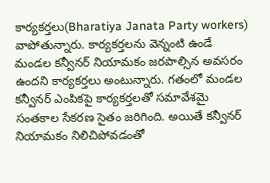కార్యకర్తలు(Bharatiya Janata Party workers) వాపోతున్నారు. కార్యకర్తలను వెన్నంటి ఉండే మండల కన్వీనర్ నియామకం జరపాల్సిన అవసరం ఉందని కార్యకర్తలు అంటున్నారు. గతంలో మండల కన్వీనర్ ఎంపికపై కార్యకర్తలతో సమావేశమై సంతకాల సేకరణ సైతం జరిగింది. అయితే కన్వీనర్ నియామకం నిలిచిపోవడంతో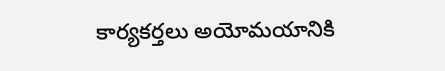కార్యకర్తలు అయోమయానికి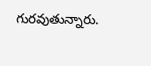గురవుతున్నారు.